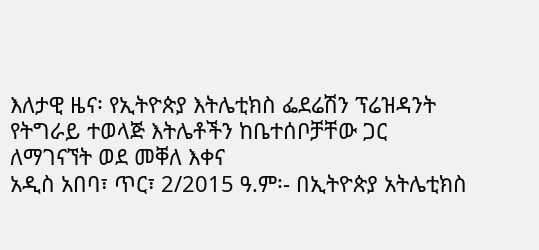እለታዊ ዜና፡ የኢትዮጵያ እትሌቲክስ ፌደሬሽን ፕሬዝዳንት የትግራይ ተወላጅ እትሌቶችን ከቤተሰቦቻቸው ጋር ለማገናኘት ወደ መቐለ እቀና
አዲስ አበባ፣ ጥር፣ 2/2015 ዓ.ም፡- በኢትዮጵያ አትሌቲክስ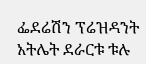ፌደሬሽን ፕሬዝዳንት አትሌት ደራርቱ ቱሉ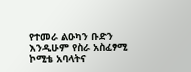የተመራ ልዑካን ቡድን እንዲሁም የስራ አስፈፃሚ ኮሚቴ አባላትና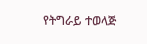የትግራይ ተወላጅ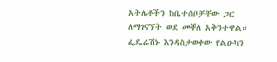አትሌቶችን ከቤተሰቦቻቸው ጋር ለማገናኘት ወደ መቐለ አቅንተዋል። ፌዴሬሽኑ እንዳስታወቀው የልዑካን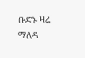ቡድኑ ዛሬ ማለዳ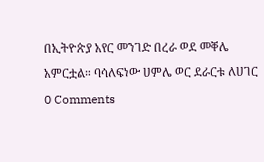በኢትዮጵያ አየር መንገድ በረራ ወደ መቐሌ አምርቷል። ባሳለፍነው ሀምሌ ወር ደራርቱ ለሀገር
0 Comments